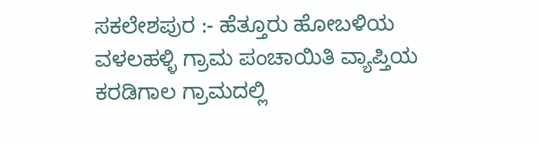ಸಕಲೇಶಪುರ :- ಹೆತ್ತೂರು ಹೋಬಳಿಯ ವಳಲಹಳ್ಳಿ ಗ್ರಾಮ ಪಂಚಾಯಿತಿ ವ್ಯಾಪ್ತಿಯ ಕರಡಿಗಾಲ ಗ್ರಾಮದಲ್ಲಿ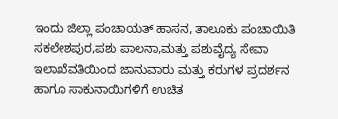ಇಂದು ಜಿಲ್ಲಾ ಪಂಚಾಯತ್ ಹಾಸನ, ತಾಲೂಕು ಪಂಚಾಯಿತಿ ಸಕಲೇಶಪುರ,ಪಶು ಪಾಲನಾ,ಮತ್ತು ಪಶುವೈದ್ಯ ಸೇವಾ ಇಲಾಖೆವತಿಯಿಂದ ಜಾನುವಾರು ಮತ್ತು ಕರುಗಳ ಪ್ರದರ್ಶನ ಹಾಗೂ ಸಾಕುನಾಯಿಗಳಿಗೆ ಉಚಿತ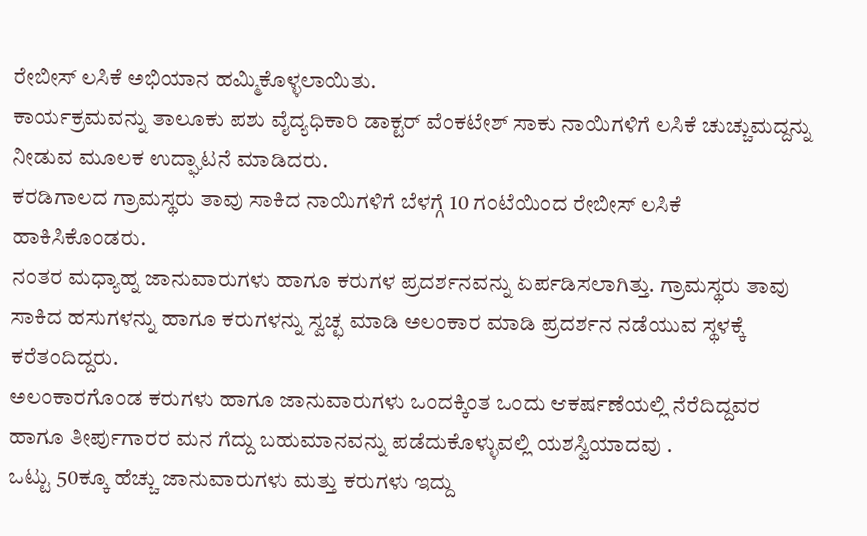ರೇಬೀಸ್ ಲಸಿಕೆ ಅಭಿಯಾನ ಹಮ್ಮಿಕೊಳ್ಳಲಾಯಿತು.
ಕಾರ್ಯಕ್ರಮವನ್ನು ತಾಲೂಕು ಪಶು ವೈದ್ಯಧಿಕಾರಿ ಡಾಕ್ಟರ್ ವೆಂಕಟೇಶ್ ಸಾಕು ನಾಯಿಗಳಿಗೆ ಲಸಿಕೆ ಚುಚ್ಚುಮದ್ದನ್ನು ನೀಡುವ ಮೂಲಕ ಉದ್ಘಾಟನೆ ಮಾಡಿದರು.
ಕರಡಿಗಾಲದ ಗ್ರಾಮಸ್ಥರು ತಾವು ಸಾಕಿದ ನಾಯಿಗಳಿಗೆ ಬೆಳಗ್ಗೆ 10 ಗಂಟೆಯಿಂದ ರೇಬೀಸ್ ಲಸಿಕೆ ಹಾಕಿಸಿಕೊಂಡರು.
ನಂತರ ಮಧ್ಯಾಹ್ನ ಜಾನುವಾರುಗಳು ಹಾಗೂ ಕರುಗಳ ಪ್ರದರ್ಶನವನ್ನು ಏರ್ಪಡಿಸಲಾಗಿತ್ತು. ಗ್ರಾಮಸ್ಥರು ತಾವು ಸಾಕಿದ ಹಸುಗಳನ್ನು ಹಾಗೂ ಕರುಗಳನ್ನು ಸ್ವಚ್ಛ ಮಾಡಿ ಅಲಂಕಾರ ಮಾಡಿ ಪ್ರದರ್ಶನ ನಡೆಯುವ ಸ್ಥಳಕ್ಕೆ ಕರೆತಂದಿದ್ದರು.
ಅಲಂಕಾರಗೊಂಡ ಕರುಗಳು ಹಾಗೂ ಜಾನುವಾರುಗಳು ಒಂದಕ್ಕಿಂತ ಒಂದು ಆಕರ್ಷಣೆಯಲ್ಲಿ ನೆರೆದಿದ್ದವರ ಹಾಗೂ ತೀರ್ಪುಗಾರರ ಮನ ಗೆದ್ದು ಬಹುಮಾನವನ್ನು ಪಡೆದುಕೊಳ್ಳುವಲ್ಲಿ ಯಶಸ್ವಿಯಾದವು .
ಒಟ್ಟು 50ಕ್ಕೂ ಹೆಚ್ಚು ಜಾನುವಾರುಗಳು ಮತ್ತು ಕರುಗಳು ಇದ್ದು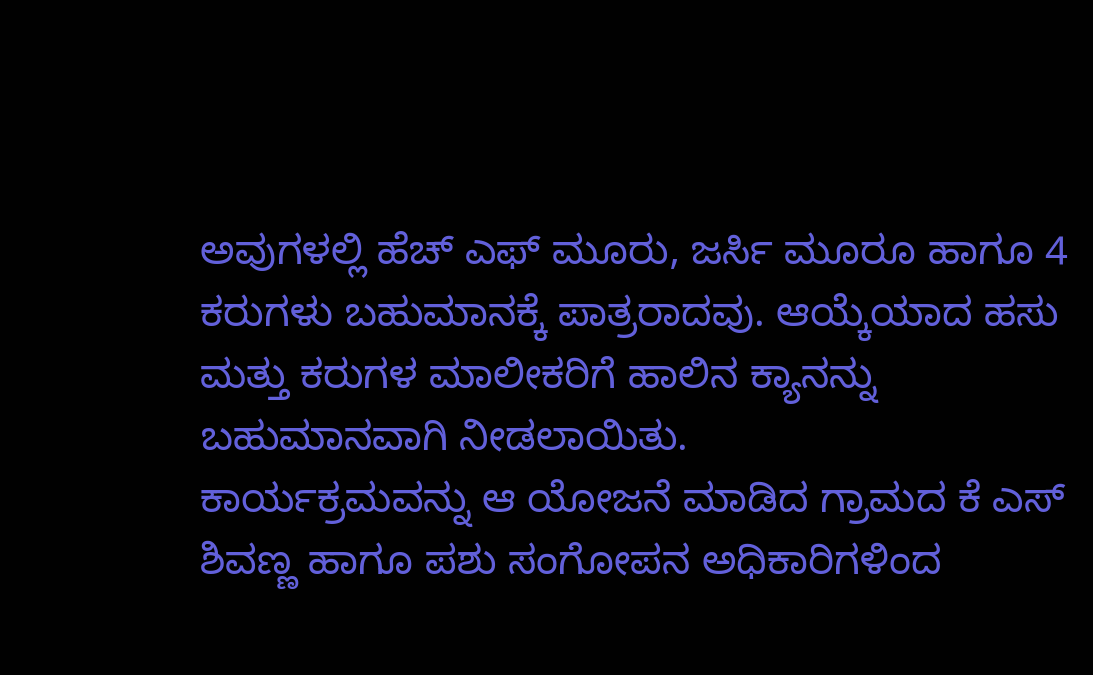ಅವುಗಳಲ್ಲಿ ಹೆಚ್ ಎಫ್ ಮೂರು, ಜರ್ಸಿ ಮೂರೂ ಹಾಗೂ 4 ಕರುಗಳು ಬಹುಮಾನಕ್ಕೆ ಪಾತ್ರರಾದವು. ಆಯ್ಕೆಯಾದ ಹಸು ಮತ್ತು ಕರುಗಳ ಮಾಲೀಕರಿಗೆ ಹಾಲಿನ ಕ್ಯಾನನ್ನು ಬಹುಮಾನವಾಗಿ ನೀಡಲಾಯಿತು.
ಕಾರ್ಯಕ್ರಮವನ್ನು ಆ ಯೋಜನೆ ಮಾಡಿದ ಗ್ರಾಮದ ಕೆ ಎಸ್ ಶಿವಣ್ಣ ಹಾಗೂ ಪಶು ಸಂಗೋಪನ ಅಧಿಕಾರಿಗಳಿಂದ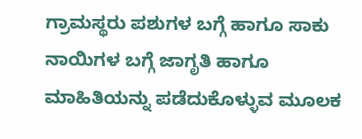ಗ್ರಾಮಸ್ಥರು ಪಶುಗಳ ಬಗ್ಗೆ ಹಾಗೂ ಸಾಕು ನಾಯಿಗಳ ಬಗ್ಗೆ ಜಾಗೃತಿ ಹಾಗೂ ಮಾಹಿತಿಯನ್ನು ಪಡೆದುಕೊಳ್ಳುವ ಮೂಲಕ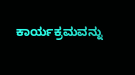ಕಾರ್ಯಕ್ರಮವನ್ನು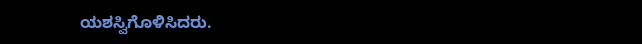ಯಶಸ್ವಿಗೊಳಿಸಿದರು.